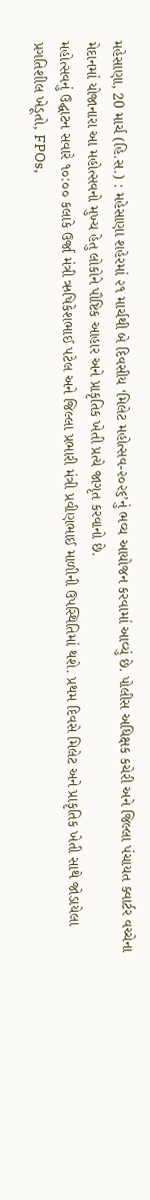મહેસાણા, 20 માર્ચ (હિ.સ.) : મહેસાણા શહેરમાં ૨૧ માર્ચથી બે દિવસીય ‘મિલેટ મહોત્સવ-૨૦૨૬’નું ભવ્ય આયોજન કરવામાં આવ્યું છે. પોલીસ અધિક્ષક કચેરી અને જિલ્લા પંચાયત ક્વાર્ટર વચ્ચેના મેદાનમાં યોજાનારા આ મહોત્સવનો મુખ્ય હેતુ લોકોને પૌષ્ટિક આહાર અને પ્રાકૃતિક ખેતી પ્રત્યે જાગૃત કરવાનો છે.
મહોત્સવનું ઉદ્ઘાટન સવારે ૧૦:૦૦ કલાકે ઉર્જા મંત્રી ઋષિકેશભાઈ પટેલ અને જિલ્લા પ્રભારી મંત્રી પ્રવીણભાઈ માળીની ઉપસ્થિતિમાં થશે. પ્રથમ દિવસે મિલેટ અને પ્રાકૃતિક ખેતી સાથે જોડાયેલા પ્રગતિશીલ ખેડૂતો, FPOs,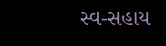સ્વ-સહાય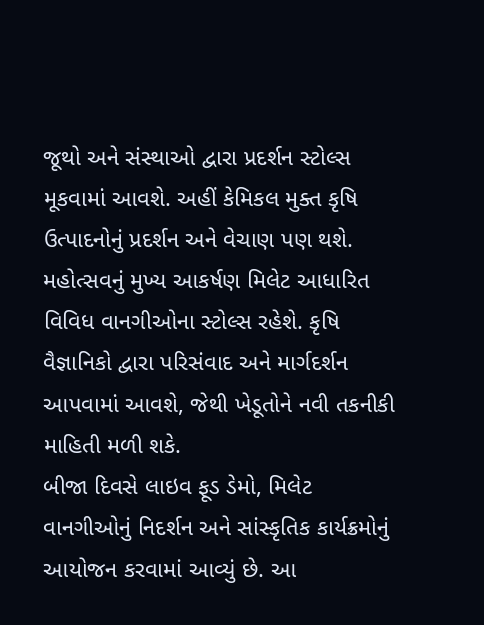જૂથો અને સંસ્થાઓ દ્વારા પ્રદર્શન સ્ટોલ્સ મૂકવામાં આવશે. અહીં કેમિકલ મુક્ત કૃષિ ઉત્પાદનોનું પ્રદર્શન અને વેચાણ પણ થશે.
મહોત્સવનું મુખ્ય આકર્ષણ મિલેટ આધારિત વિવિધ વાનગીઓના સ્ટોલ્સ રહેશે. કૃષિ વૈજ્ઞાનિકો દ્વારા પરિસંવાદ અને માર્ગદર્શન આપવામાં આવશે, જેથી ખેડૂતોને નવી તકનીકી માહિતી મળી શકે.
બીજા દિવસે લાઇવ ફૂડ ડેમો, મિલેટ વાનગીઓનું નિદર્શન અને સાંસ્કૃતિક કાર્યક્રમોનું આયોજન કરવામાં આવ્યું છે. આ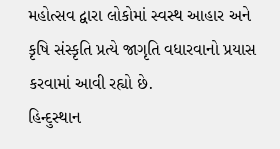મહોત્સવ દ્વારા લોકોમાં સ્વસ્થ આહાર અને કૃષિ સંસ્કૃતિ પ્રત્યે જાગૃતિ વધારવાનો પ્રયાસ કરવામાં આવી રહ્યો છે.
હિન્દુસ્થાન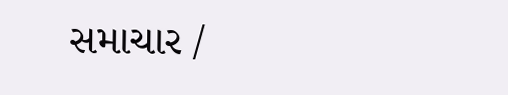સમાચાર /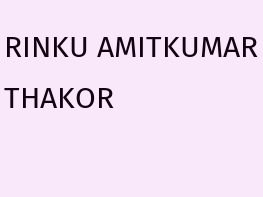RINKU AMITKUMAR THAKOR